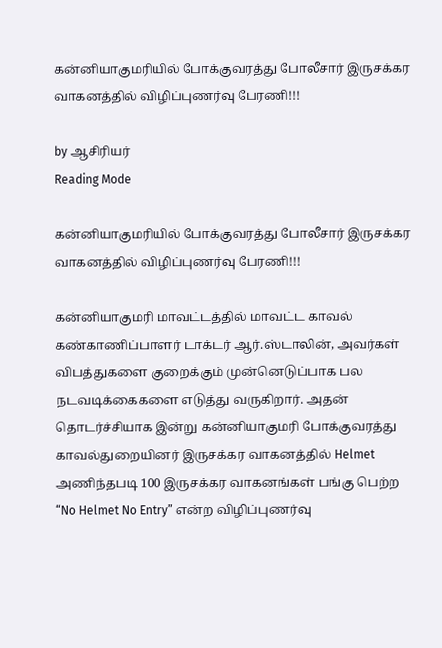கன்னியாகுமரியில் போக்குவரத்து போலீசார் இருசக்கர வாகனத்தில் விழிப்புணர்வு பேரணி!!!

by ஆசிரியர்
Reading Mode

கன்னியாகுமரியில் போக்குவரத்து போலீசார் இருசக்கர வாகனத்தில் விழிப்புணர்வு பேரணி!!!

கன்னியாகுமரி மாவட்டத்தில் மாவட்ட காவல் கண்காணிப்பாளர் டாக்டர் ஆர்.ஸ்டாலின், அவர்கள் விபத்துகளை குறைக்கும் முன்னெடுப்பாக பல நடவடிக்கைகளை எடுத்து வருகிறார். அதன் தொடர்ச்சியாக இன்று கன்னியாகுமரி போக்குவரத்து காவல்துறையினர் இருசக்கர வாகனத்தில் Helmet அணிந்தபடி 100 இருசக்கர வாகனங்கள் பங்கு பெற்ற
“No Helmet No Entry” என்ற விழிப்புணர்வு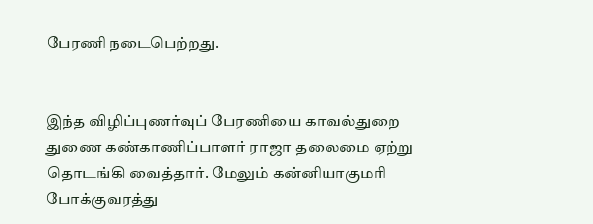பேரணி நடைபெற்றது.


இந்த விழிப்புணர்வுப் பேரணியை காவல்துறை துணை கண்காணிப்பாளர் ராஜா தலைமை ஏற்று தொடங்கி வைத்தார். மேலும் கன்னியாகுமரி போக்குவரத்து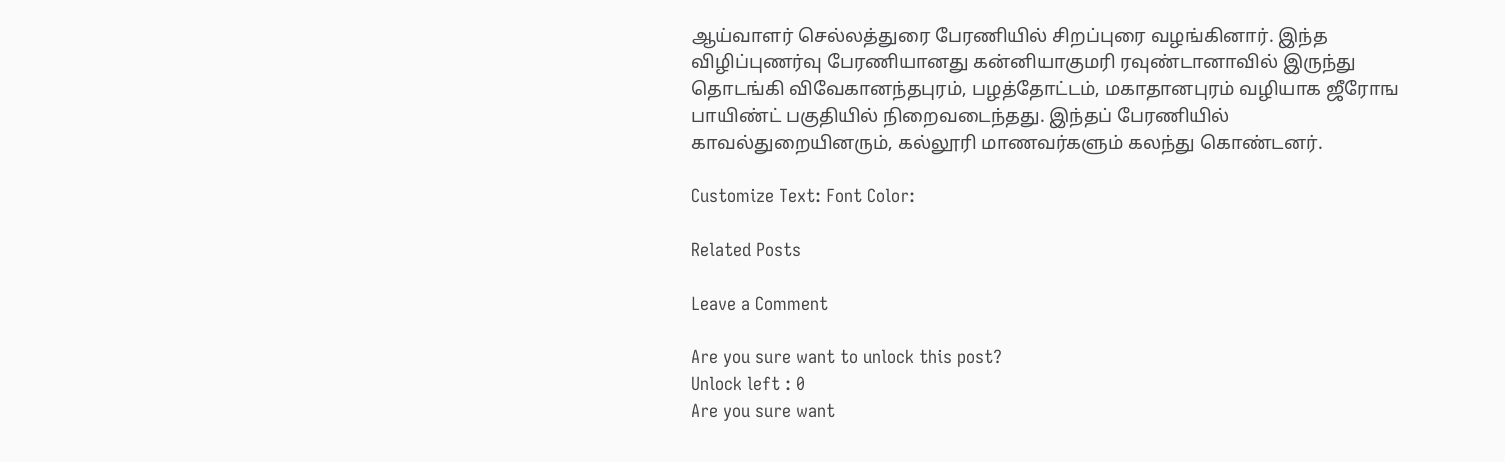ஆய்வாளர் செல்லத்துரை பேரணியில் சிறப்புரை வழங்கினார். இந்த விழிப்புணர்வு பேரணியானது கன்னியாகுமரி ரவுண்டானாவில் இருந்து தொடங்கி விவேகானந்தபுரம், பழத்தோட்டம், மகாதானபுரம் வழியாக ஜீரோங பாயிண்ட் பகுதியில் நிறைவடைந்தது. இந்தப் பேரணியில் காவல்துறையினரும், கல்லூரி மாணவர்களும் கலந்து கொண்டனர்.

Customize Text: Font Color:

Related Posts

Leave a Comment

Are you sure want to unlock this post?
Unlock left : 0
Are you sure want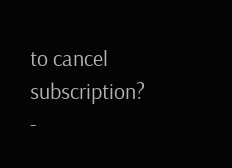to cancel subscription?
-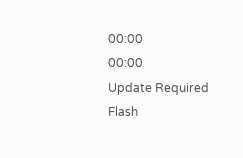00:00
00:00
Update Required Flash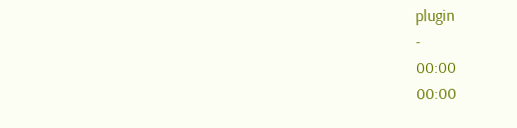plugin
-
00:00
00:00